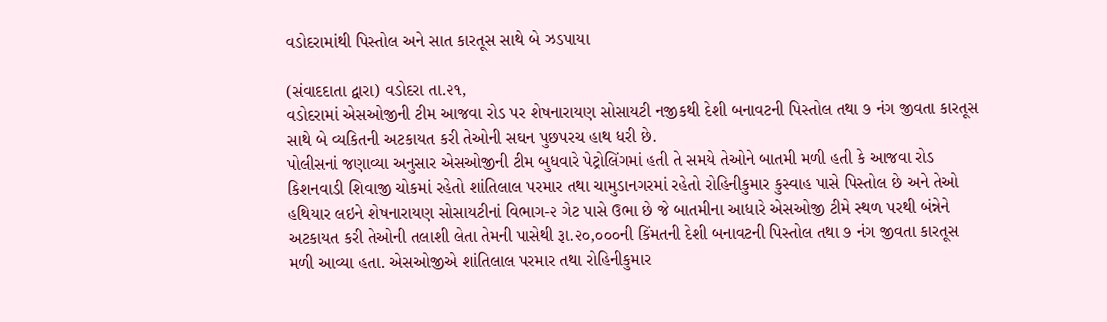વડોદરામાંથી પિસ્તોલ અને સાત કારતૂસ સાથે બે ઝડપાયા

(સંવાદદાતા દ્વારા) વડોદરા તા.૨૧,
વડોદરામાં એસઓજીની ટીમ આજવા રોડ પર શેષનારાયણ સોસાયટી નજીકથી દેશી બનાવટની પિસ્તોલ તથા ૭ નંગ જીવતા કારતૂસ સાથે બે વ્યકિતની અટકાયત કરી તેઓની સઘન પુછપરચ હાથ ધરી છે.
પોલીસનાં જણાવ્યા અનુસાર એસઓજીની ટીમ બુધવારે પેટ્રોલિંગમાં હતી તે સમયે તેઓને બાતમી મળી હતી કે આજવા રોડ કિશનવાડી શિવાજી ચોકમાં રહેતો શાંતિલાલ પરમાર તથા ચામુડાનગરમાં રહેતો રોહિનીકુમાર કુસ્વાહ પાસે પિસ્તોલ છે અને તેઓ હથિયાર લઇને શેષનારાયણ સોસાયટીનાં વિભાગ-૨ ગેટ પાસે ઉભા છે જે બાતમીના આધારે એસઓજી ટીમે સ્થળ પરથી બંન્નેને અટકાયત કરી તેઓની તલાશી લેતા તેમની પાસેથી રૂા.૨૦,૦૦૦ની કિંમતની દેશી બનાવટની પિસ્તોલ તથા ૭ નંગ જીવતા કારતૂસ મળી આવ્યા હતા. એસઓજીએ શાંતિલાલ પરમાર તથા રોહિનીકુમાર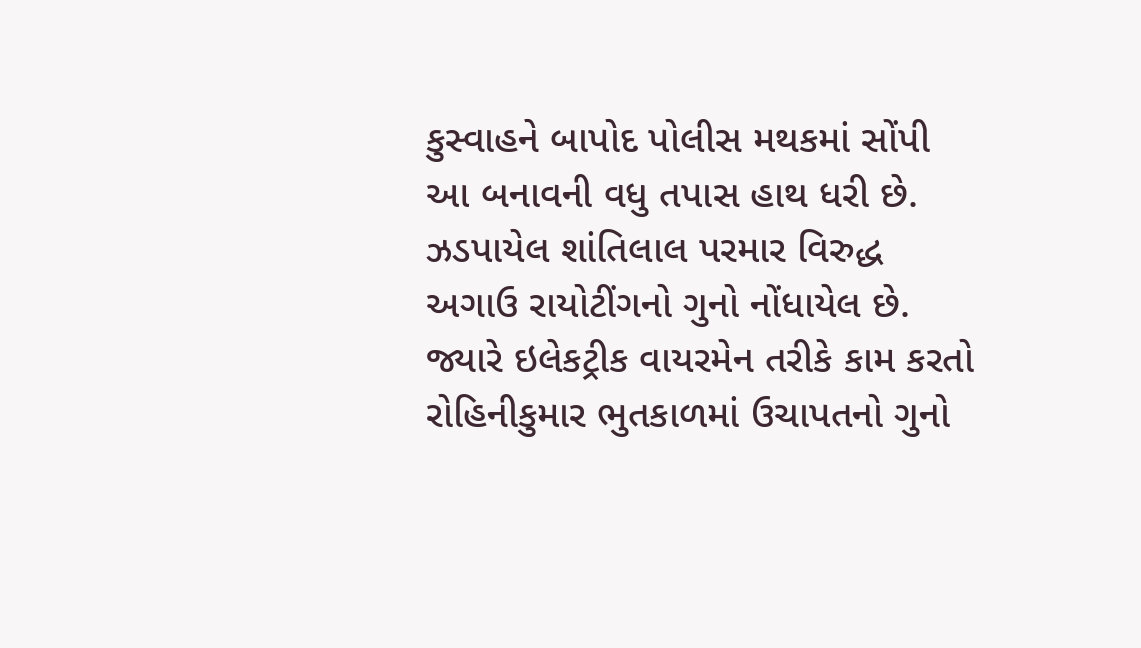કુસ્વાહને બાપોદ પોલીસ મથકમાં સોંપી આ બનાવની વધુ તપાસ હાથ ધરી છે. ઝડપાયેલ શાંતિલાલ પરમાર વિરુદ્ધ અગાઉ રાયોટીંગનો ગુનો નોંધાયેલ છે. જ્યારે ઇલેકટ્રીક વાયરમેન તરીકે કામ કરતો રોહિનીકુમાર ભુતકાળમાં ઉચાપતનો ગુનો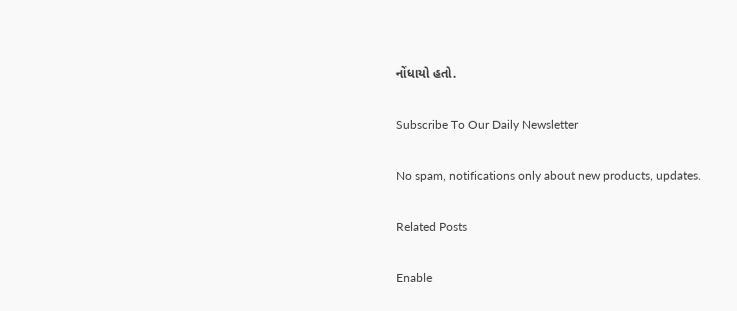નોંધાયો હતો.

Subscribe To Our Daily Newsletter

No spam, notifications only about new products, updates.

Related Posts

Enable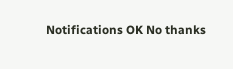Notifications OK No thanks